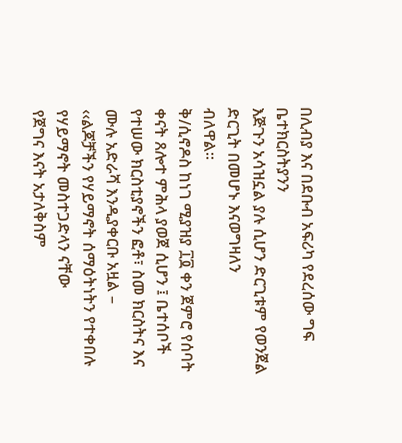በሊብያ እና በደቡብ አፍሪካ የደረሰው ግፍ ቤተክርስትያንን
እጅጉን አሳዝኗል ያሉ ሲሆን ድርጊቱም የወንጀል ድርጊት በመሆኑ እናወግዛለን
ብለዋል።
ቅ/ሲኖዶስ ከነገ ሚያዝያ ፲፬ ቀን ጀምሮ የሰባት
ቀናት ጸሎተ ምሕላ ያወጀ ሲሆን ፤ ቤተሰቦች የተሠው ክርስቲያኖችን ፎቶ፣ ስመ ክርስትና እና ሙሉ አድራሻ እንዲያቀርቡ አዟል –
‹‹ልጆቻችን የሃይማኖት ሰማዕትነትን የተቀበሉ የሃይማኖት መስተጋድላን ናቸው
የጀግና እናት አታለቅስም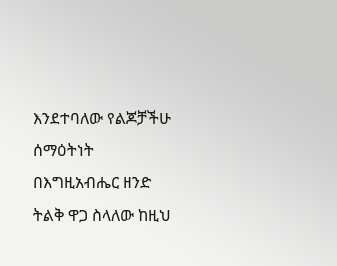እንደተባለው የልጆቻችሁ ሰማዕትነት በእግዚአብሔር ዘንድ ትልቅ ዋጋ ስላለው ከዚህ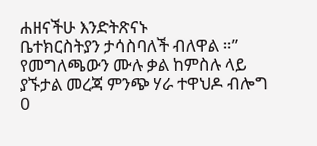ሐዘናችሁ እንድትጽናኑ
ቤተክርስትያን ታሳስባለች ብለዋል ።”
የመግለጫውን ሙሉ ቃል ከምስሉ ላይ ያኙታል መረጃ ምንጭ ሃራ ተዋህዶ ብሎግ
0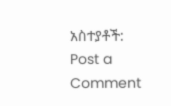አስተያቶች:
Post a Comment